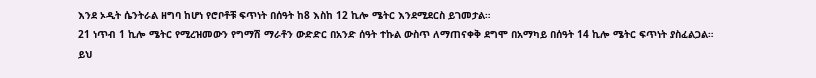እንደ ኦዲት ሴንትራል ዘግባ ከሆነ የሮቦቶቹ ፍጥነት በሰዓት ከ8 እስከ 12 ኪሎ ሜትር እንደሚደርስ ይገመታል።
21 ነጥብ 1 ኪሎ ሜትር የሚረዝመውን የግማሽ ማራቶን ውድድር በአንድ ሰዓት ተኩል ውስጥ ለማጠናቀቅ ደግሞ በአማካይ በሰዓት 14 ኪሎ ሜትር ፍጥነት ያስፈልጋል።
ይህ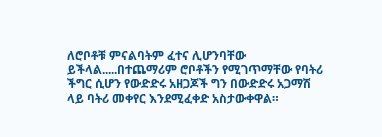ለሮቦቶቹ ምናልባትም ፈተና ሊሆንባቸው ይችላል.....በተጨማሪም ሮቦቶችን የሚገጥማቸው የባትሪ ችግር ሲሆን የውድድሩ አዘጋጆች ግን በውድድሩ አጋማሽ ላይ ባትሪ መቀየር እንደሚፈቀድ አስታውቀዋል።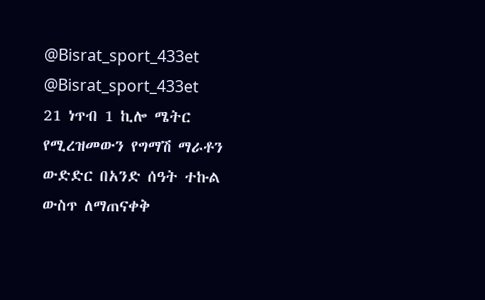@Bisrat_sport_433et @Bisrat_sport_433et
21 ነጥብ 1 ኪሎ ሜትር የሚረዝመውን የግማሽ ማራቶን ውድድር በአንድ ሰዓት ተኩል ውስጥ ለማጠናቀቅ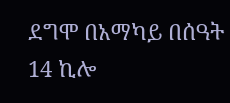ደግሞ በአማካይ በሰዓት 14 ኪሎ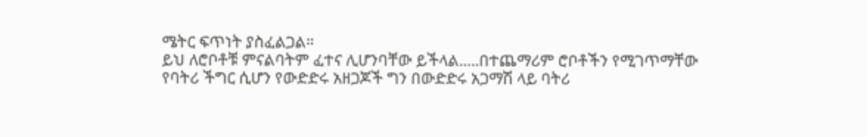ሜትር ፍጥነት ያስፈልጋል።
ይህ ለሮቦቶቹ ምናልባትም ፈተና ሊሆንባቸው ይችላል.....በተጨማሪም ሮቦቶችን የሚገጥማቸው የባትሪ ችግር ሲሆን የውድድሩ አዘጋጆች ግን በውድድሩ አጋማሽ ላይ ባትሪ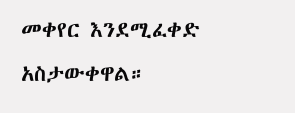መቀየር እንደሚፈቀድ አስታውቀዋል።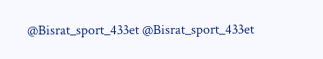@Bisrat_sport_433et @Bisrat_sport_433et